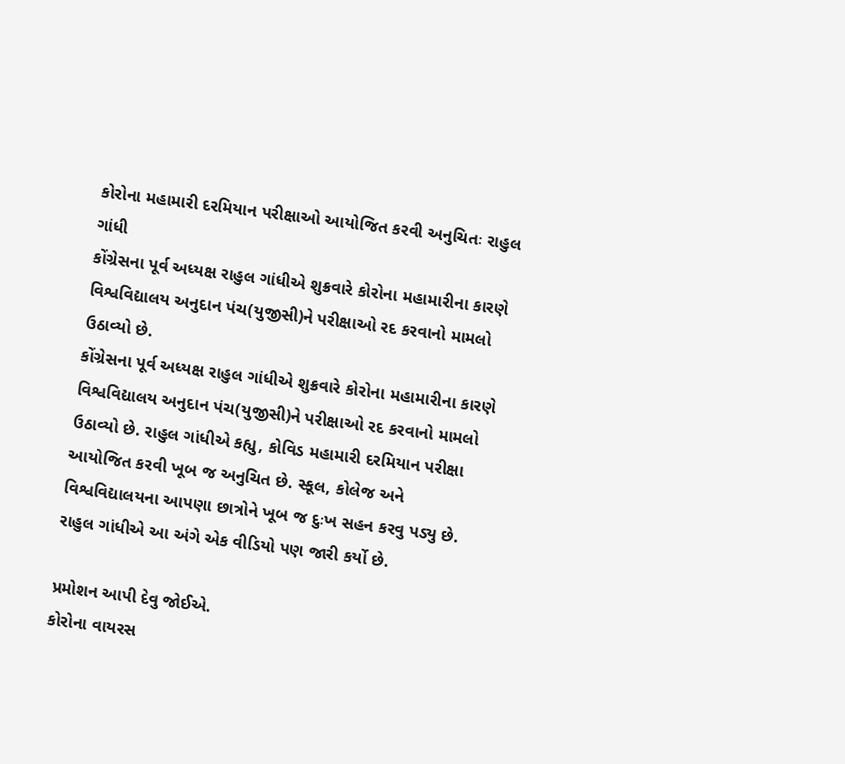કોરોના મહામારી દરમિયાન પરીક્ષાઓ આયોજિત કરવી અનુચિતઃ રાહુલ ગાંધી
કોંગ્રેસના પૂર્વ અધ્યક્ષ રાહુલ ગાંધીએ શુક્રવારે કોરોના મહામારીના કારણે વિશ્વવિદ્યાલય અનુદાન પંચ(યુજીસી)ને પરીક્ષાઓ રદ કરવાનો મામલો ઉઠાવ્યો છે.
કોંગ્રેસના પૂર્વ અધ્યક્ષ રાહુલ ગાંધીએ શુક્રવારે કોરોના મહામારીના કારણે વિશ્વવિદ્યાલય અનુદાન પંચ(યુજીસી)ને પરીક્ષાઓ રદ કરવાનો મામલો ઉઠાવ્યો છે. રાહુલ ગાંધીએ કહ્યુ, કોવિડ મહામારી દરમિયાન પરીક્ષા આયોજિત કરવી ખૂબ જ અનુચિત છે. સ્કૂલ, કોલેજ અને વિશ્વવિદ્યાલયના આપણા છાત્રોને ખૂબ જ દુઃખ સહન કરવુ પડ્યુ છે. રાહુલ ગાંધીએ આ અંગે એક વીડિયો પણ જારી કર્યો છે.

પ્રમોશન આપી દેવુ જોઈએ.
કોરોના વાયરસ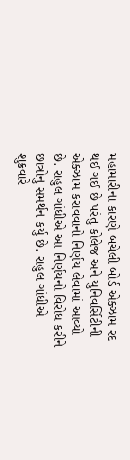મહામારીના કારણે બચેલી બોર્ડ એક્ઝામ રદ થઈ ગઈ છે પરંતુ કોલેજ અને યુનિવર્સિટીની એક્ઝામ કરાવવાનો નિર્ણય લેવામાં આવ્યો છે. રાહુલ ગાંધીએ આ નિર્ણયનો વિરોધ કરીને છાત્રોનુ સમર્થન કર્યુ છે. રાહુલ ગાંધીએ શુક્રવારે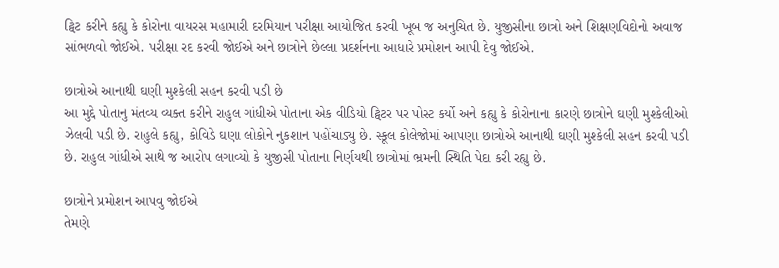ટ્વિટ કરીને કહ્યુ કે કોરોના વાયરસ મહામારી દરમિયાન પરીક્ષા આયોજિત કરવી ખૂબ જ અનુચિત છે. યુજીસીના છાત્રો અને શિક્ષણવિદોનો અવાજ સાંભળવો જોઈએ. પરીક્ષા રદ કરવી જોઈએ અને છાત્રોને છેલ્લા પ્રદર્શનના આધારે પ્રમોશન આપી દેવુ જોઈએ.

છાત્રોએ આનાથી ઘણી મુશ્કેલી સહન કરવી પડી છે
આ મુદ્દે પોતાનુ મંતવ્ય વ્યક્ત કરીને રાહુલ ગાંધીએ પોતાના એક વીડિયો ટ્વિટર પર પોસ્ટ કર્યો અને કહ્યુ કે કોરોનાના કારણે છાત્રોને ઘણી મુશ્કેલીઓ ઝેલવી પડી છે. રાહુલે કહ્યુ, કોવિડે ઘણા લોકોને નુકશાન પહોંચાડ્યુ છે. સ્કૂલ કોલેજોમાં આપણા છાત્રોએ આનાથી ઘણી મુશ્કેલી સહન કરવી પડી છે. રાહુલ ગાંધીએ સાથે જ આરોપ લગાવ્યો કે યુજીસી પોતાના નિર્ણયથી છાત્રોમાં ભ્રમની સ્થિતિ પેદા કરી રહ્યુ છે.

છાત્રોને પ્રમોશન આપવુ જોઈએ
તેમણે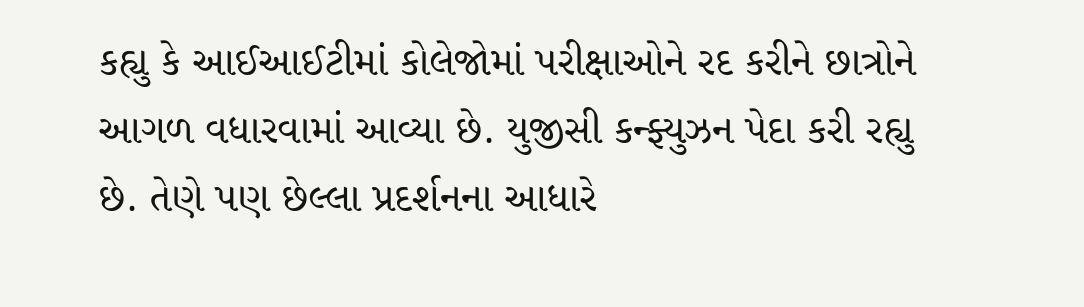કહ્યુ કે આઈઆઈટીમાં કોલેજોમાં પરીક્ષાઓને રદ કરીને છાત્રોને આગળ વધારવામાં આવ્યા છે. યુજીસી કન્ફ્યુઝન પેદા કરી રહ્યુ છે. તેણે પણ છેલ્લા પ્રદર્શનના આધારે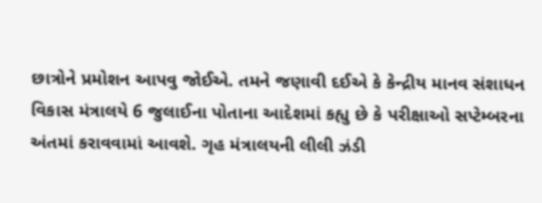છાત્રોને પ્રમોશન આપવુ જોઈએ. તમને જણાવી દઈએ કે કેન્દ્રીય માનવ સંશાધન વિકાસ મંત્રાલયે 6 જુલાઈના પોતાના આદેશમાં કહ્યુ છે કે પરીક્ષાઓ સપ્ટેમ્બરના અંતમાં કરાવવામાં આવશે. ગૃહ મંત્રાલયની લીલી ઝંડી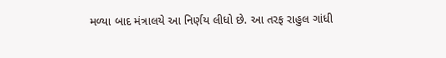મળ્યા બાદ મંત્રાલયે આ નિર્ણય લીધો છે. આ તરફ રાહુલ ગાંધી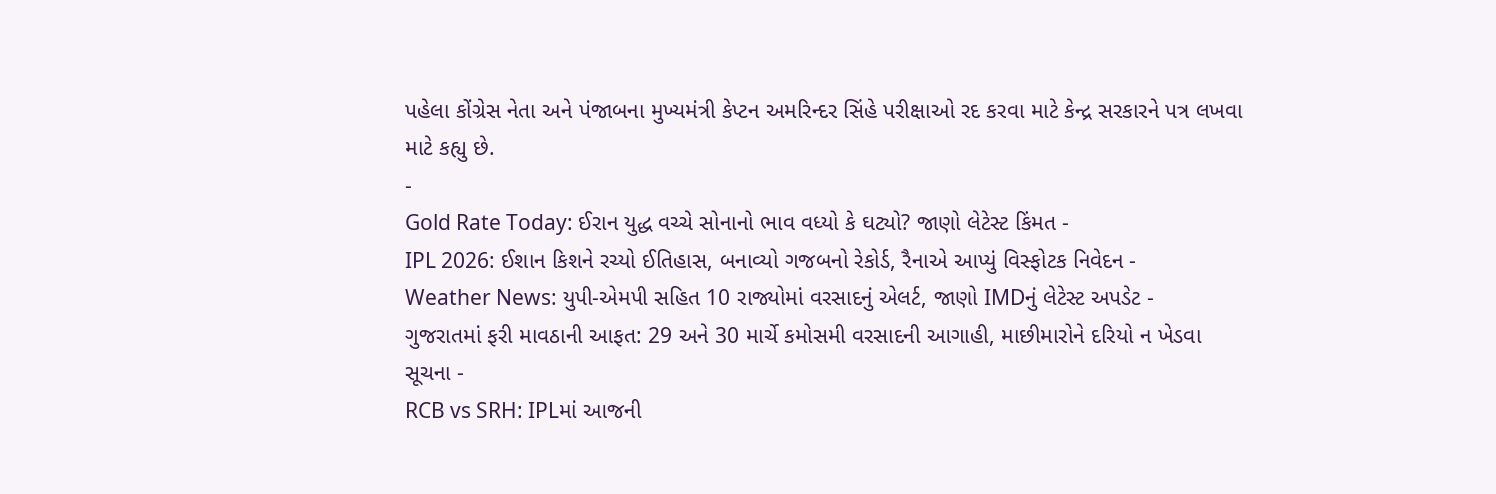પહેલા કોંગ્રેસ નેતા અને પંજાબના મુખ્યમંત્રી કેપ્ટન અમરિન્દર સિંહે પરીક્ષાઓ રદ કરવા માટે કેન્દ્ર સરકારને પત્ર લખવા માટે કહ્યુ છે.
-
Gold Rate Today: ઈરાન યુદ્ધ વચ્ચે સોનાનો ભાવ વધ્યો કે ઘટ્યો? જાણો લેટેસ્ટ કિંમત -
IPL 2026: ઈશાન કિશને રચ્યો ઈતિહાસ, બનાવ્યો ગજબનો રેકોર્ડ, રૈનાએ આપ્યું વિસ્ફોટક નિવેદન -
Weather News: યુપી-એમપી સહિત 10 રાજ્યોમાં વરસાદનું એલર્ટ, જાણો IMDનું લેટેસ્ટ અપડેટ -
ગુજરાતમાં ફરી માવઠાની આફત: 29 અને 30 માર્ચે કમોસમી વરસાદની આગાહી, માછીમારોને દરિયો ન ખેડવા સૂચના -
RCB vs SRH: IPLમાં આજની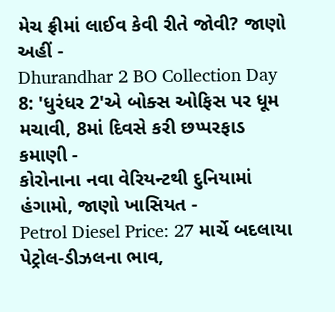મેચ ફ્રીમાં લાઈવ કેવી રીતે જોવી? જાણો અહીં -
Dhurandhar 2 BO Collection Day 8: 'ધુરંધર 2'એ બોક્સ ઓફિસ પર ધૂમ મચાવી, 8માં દિવસે કરી છપ્પરફાડ કમાણી -
કોરોનાના નવા વેરિયન્ટથી દુનિયામાં હંગામો, જાણો ખાસિયત -
Petrol Diesel Price: 27 માર્ચે બદલાયા પેટ્રોલ-ડીઝલના ભાવ,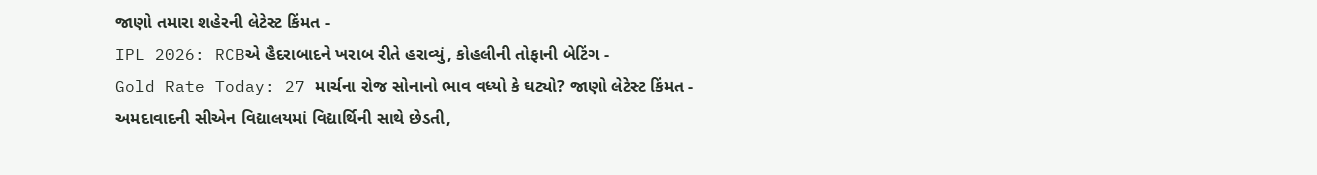જાણો તમારા શહેરની લેટેસ્ટ કિંમત -
IPL 2026: RCBએ હૈદરાબાદને ખરાબ રીતે હરાવ્યું, કોહલીની તોફાની બેટિંગ -
Gold Rate Today: 27 માર્ચના રોજ સોનાનો ભાવ વધ્યો કે ઘટ્યો? જાણો લેટેસ્ટ કિંમત -
અમદાવાદની સીએન વિદ્યાલયમાં વિદ્યાર્થિની સાથે છેડતી,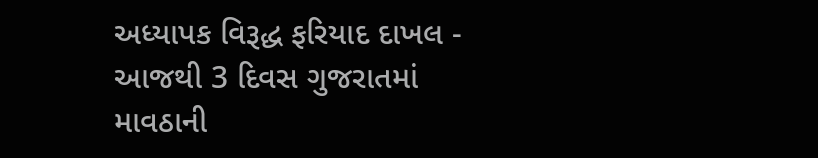અધ્યાપક વિરૂદ્ધ ફરિયાદ દાખલ -
આજથી 3 દિવસ ગુજરાતમાં માવઠાની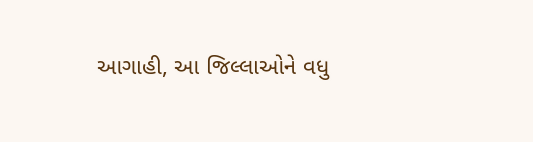આગાહી, આ જિલ્લાઓને વધુ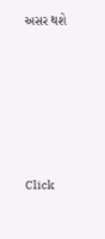અસર થશે









Click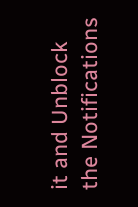it and Unblock the Notifications